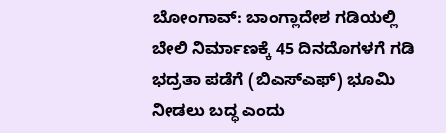ಬೋಂಗಾವ್: ಬಾಂಗ್ಲಾದೇಶ ಗಡಿಯಲ್ಲಿ ಬೇಲಿ ನಿರ್ಮಾಣಕ್ಕೆ 45 ದಿನದೊಗಳಗೆ ಗಡಿ ಭದ್ರತಾ ಪಡೆಗೆ (ಬಿಎಸ್ಎಫ್) ಭೂಮಿ ನೀಡಲು ಬದ್ಧ ಎಂದು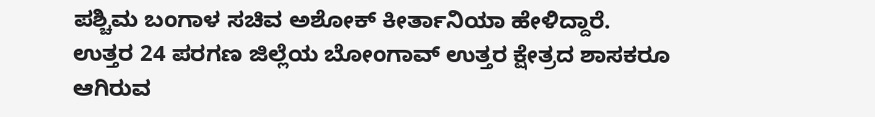ಪಶ್ಚಿಮ ಬಂಗಾಳ ಸಚಿವ ಅಶೋಕ್ ಕೀರ್ತಾನಿಯಾ ಹೇಳಿದ್ದಾರೆ.
ಉತ್ತರ 24 ಪರಗಣ ಜಿಲ್ಲೆಯ ಬೋಂಗಾವ್ ಉತ್ತರ ಕ್ಷೇತ್ರದ ಶಾಸಕರೂ ಆಗಿರುವ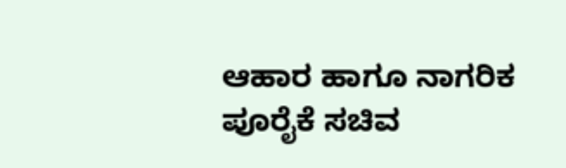ಆಹಾರ ಹಾಗೂ ನಾಗರಿಕ ಪೂರೈಕೆ ಸಚಿವ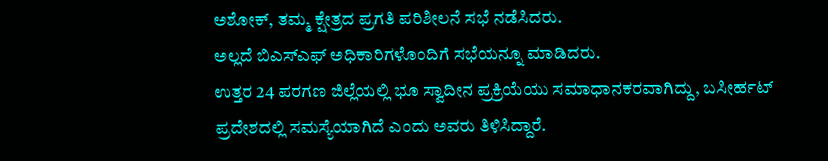ಅಶೋಕ್, ತಮ್ಮ ಕ್ಷೇತ್ರದ ಪ್ರಗತಿ ಪರಿಶೀಲನೆ ಸಭೆ ನಡೆಸಿದರು.
ಅಲ್ಲದೆ ಬಿಎಸ್ಎಫ್ ಅಧಿಕಾರಿಗಳೊಂದಿಗೆ ಸಭೆಯನ್ನೂ ಮಾಡಿದರು.
ಉತ್ತರ 24 ಪರಗಣ ಜಿಲ್ಲೆಯಲ್ಲಿ ಭೂ ಸ್ವಾದೀನ ಪ್ರಕ್ರಿಯೆಯು ಸಮಾಧಾನಕರವಾಗಿದ್ದು, ಬಸೀರ್ಹಟ್ ಪ್ರದೇಶದಲ್ಲಿ ಸಮಸ್ಯೆಯಾಗಿದೆ ಎಂದು ಅವರು ತಿಳಿಸಿದ್ದಾರೆ.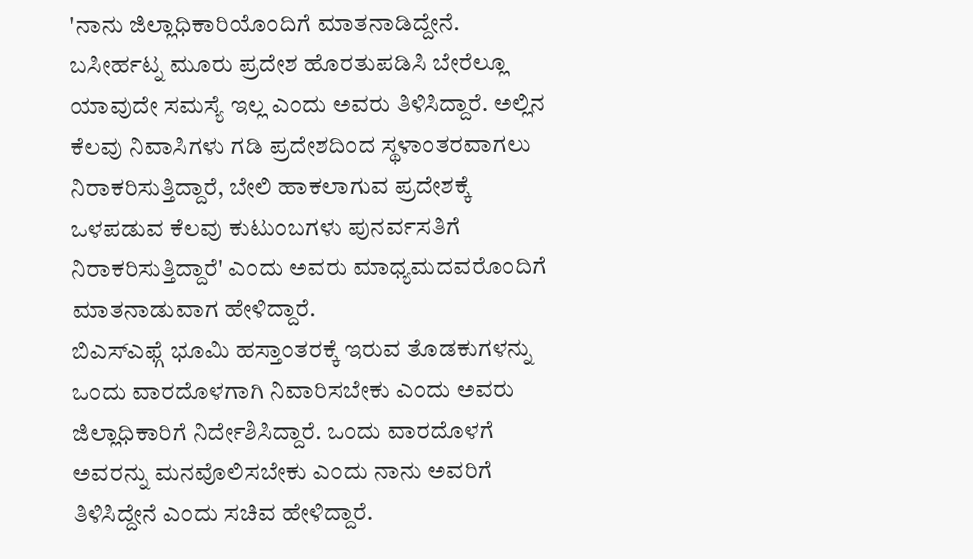'ನಾನು ಜಿಲ್ಲಾಧಿಕಾರಿಯೊಂದಿಗೆ ಮಾತನಾಡಿದ್ದೇನೆ. ಬಸೀರ್ಹಟ್ನ ಮೂರು ಪ್ರದೇಶ ಹೊರತುಪಡಿಸಿ ಬೇರೆಲ್ಲೂ ಯಾವುದೇ ಸಮಸ್ಯೆ ಇಲ್ಲ ಎಂದು ಅವರು ತಿಳಿಸಿದ್ದಾರೆ. ಅಲ್ಲಿನ ಕೆಲವು ನಿವಾಸಿಗಳು ಗಡಿ ಪ್ರದೇಶದಿಂದ ಸ್ಥಳಾಂತರವಾಗಲು ನಿರಾಕರಿಸುತ್ತಿದ್ದಾರೆ, ಬೇಲಿ ಹಾಕಲಾಗುವ ಪ್ರದೇಶಕ್ಕೆ ಒಳಪಡುವ ಕೆಲವು ಕುಟುಂಬಗಳು ಪುನರ್ವಸತಿಗೆ ನಿರಾಕರಿಸುತ್ತಿದ್ದಾರೆ' ಎಂದು ಅವರು ಮಾಧ್ಯಮದವರೊಂದಿಗೆ ಮಾತನಾಡುವಾಗ ಹೇಳಿದ್ದಾರೆ.
ಬಿಎಸ್ಎಫ್ಗೆ ಭೂಮಿ ಹಸ್ತಾಂತರಕ್ಕೆ ಇರುವ ತೊಡಕುಗಳನ್ನು ಒಂದು ವಾರದೊಳಗಾಗಿ ನಿವಾರಿಸಬೇಕು ಎಂದು ಅವರು ಜಿಲ್ಲಾಧಿಕಾರಿಗೆ ನಿರ್ದೇಶಿಸಿದ್ದಾರೆ. ಒಂದು ವಾರದೊಳಗೆ ಅವರನ್ನು ಮನವೊಲಿಸಬೇಕು ಎಂದು ನಾನು ಅವರಿಗೆ ತಿಳಿಸಿದ್ದೇನೆ ಎಂದು ಸಚಿವ ಹೇಳಿದ್ದಾರೆ.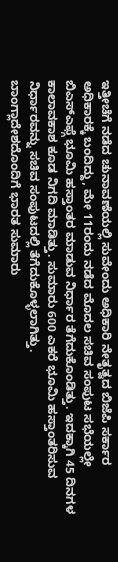ಇತ್ತೀಚೆಗೆ ನಡೆದ ಚುನಾವಣೆಯಲ್ಲಿ ಸುವೇಂದು ಅಧಿಕಾರಿ ನೇತೃತ್ವದ ಬಿಜೆಪಿ ಸರ್ಕಾರ ಅಧಿಕಾರಕ್ಕೆ ಬಂದಿದ್ದು, ಮೇ 11ರಂದು ನಡೆದ ಮೊದಲ ಸಚಿವ ಸಂಪುಟ ಸಭೆಯಲ್ಲೇ ಬಿಎಸ್ಎಫ್ಗೆ ಭೂಮಿ ಹಸ್ತಾಂತರ ಮಾಡುವ ನಿರ್ಧಾರ ತೆಗೆದುಕೊಂಡಿತ್ತು. ಇದಕ್ಕಾಗಿ 45 ದಿನಗಳ ಕಾಲಾವಕಾಶ ಕೂಡ ನಿಗದಿ ಮಾಡಿತ್ತು. ಸುಮಾರು 600 ಎಕರೆ ಭೂಮಿ ಹಸ್ತಾಂತರಿಸುವ ನಿರ್ಧಾರವನ್ನು ಸಚಿವ ಸಂಪುಟದಲ್ಲಿ ತೆಗೆದುಕೊಳ್ಳಲಾಗಿತ್ತು.
ಬಾಂಗ್ಲಾದೇಶದೊಂದಿಗೆ ಭಾರತ ಸುಮಾರು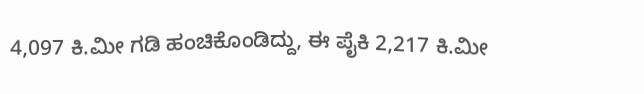4,097 ಕಿ.ಮೀ ಗಡಿ ಹಂಚಿಕೊಂಡಿದ್ದು, ಈ ಪೈಕಿ 2,217 ಕಿ.ಮೀ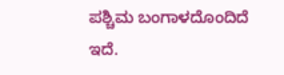ಪಶ್ಚಿಮ ಬಂಗಾಳದೊಂದಿದೆ ಇದೆ.